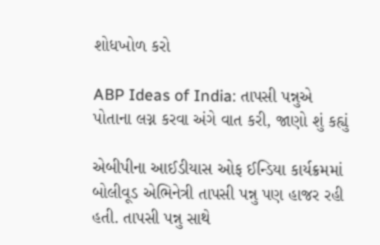શોધખોળ કરો

ABP Ideas of India: તાપસી પન્નુએ પોતાના લગ્ન કરવા અંગે વાત કરી, જાણો શું કહ્યું

એબીપીના આઈડીયાસ ઓફ ઈન્ડિયા કાર્યક્રમમાં બોલીવૂડ એભિનેત્રી તાપસી પન્નુ પણ હાજર રહી હતી. તાપસી પન્નુ સાથે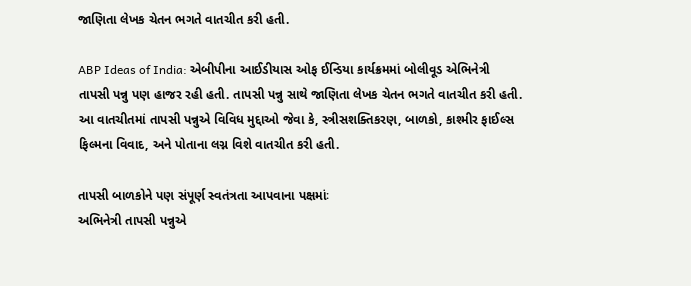જાણિતા લેખક ચેતન ભગતે વાતચીત કરી હતી.

ABP Ideas of India: એબીપીના આઈડીયાસ ઓફ ઈન્ડિયા કાર્યક્રમમાં બોલીવૂડ એભિનેત્રી તાપસી પન્નુ પણ હાજર રહી હતી. તાપસી પન્નુ સાથે જાણિતા લેખક ચેતન ભગતે વાતચીત કરી હતી. આ વાતચીતમાં તાપસી પન્નુએ વિવિધ મુદ્દાઓ જેવા કે, સ્ત્રીસશક્તિકરણ, બાળકો, કાશ્મીર ફાઈલ્સ ફિલ્મના વિવાદ, અને પોતાના લગ્ન વિશે વાતચીત કરી હતી.

તાપસી બાળકોને પણ સંપૂર્ણ સ્વતંત્રતા આપવાના પક્ષમાંઃ
અભિનેત્રી તાપસી પન્નુએ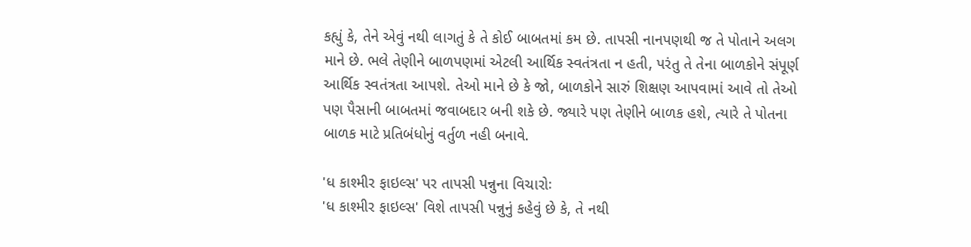કહ્યું કે, તેને એવું નથી લાગતું કે તે કોઈ બાબતમાં કમ છે. તાપસી નાનપણથી જ તે પોતાને અલગ માને છે. ભલે તેણીને બાળપણમાં એટલી આર્થિક સ્વતંત્રતા ન હતી, પરંતુ તે તેના બાળકોને સંપૂર્ણ આર્થિક સ્વતંત્રતા આપશે. તેઓ માને છે કે જો, બાળકોને સારું શિક્ષણ આપવામાં આવે તો તેઓ પણ પૈસાની બાબતમાં જવાબદાર બની શકે છે. જ્યારે પણ તેણીને બાળક હશે, ત્યારે તે પોતના બાળક માટે પ્રતિબંધોનું વર્તુળ નહી બનાવે.

'ધ કાશ્મીર ફાઇલ્સ' પર તાપસી પન્નુના વિચારોઃ
'ધ કાશ્મીર ફાઇલ્સ' વિશે તાપસી પન્નુનું કહેવું છે કે, તે નથી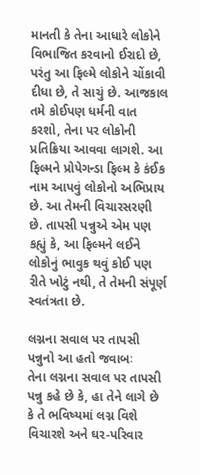માનતી કે તેના આધારે લોકોને વિભાજિત કરવાનો ઈરાદો છે, પરંતુ આ ફિલ્મે લોકોને ચોંકાવી દીધા છે, તે સાચું છે. આજકાલ તમે કોઈપણ ધર્મની વાત કરશો, તેના પર લોકોની પ્રતિક્રિયા આવવા લાગશે. આ ફિલ્મને પ્રોપેગન્ડા ફિલ્મ કે કંઈક નામ આપવું લોકોનો અભિપ્રાય છે. આ તેમની વિચારસરણી છે. તાપસી પન્નુએ એમ પણ કહ્યું કે, આ ફિલ્મને લઈને લોકોનું ભાવુક થવું કોઈ પણ રીતે ખોટું નથી, તે તેમની સંપૂર્ણ સ્વતંત્રતા છે.

લગ્નના સવાલ પર તાપસી પન્નુનો આ હતો જવાબઃ
તેના લગ્નના સવાલ પર તાપસી પન્નુ કહે છે કે, હા તેને લાગે છે કે તે ભવિષ્યમાં લગ્ન વિશે વિચારશે અને ઘર-પરિવાર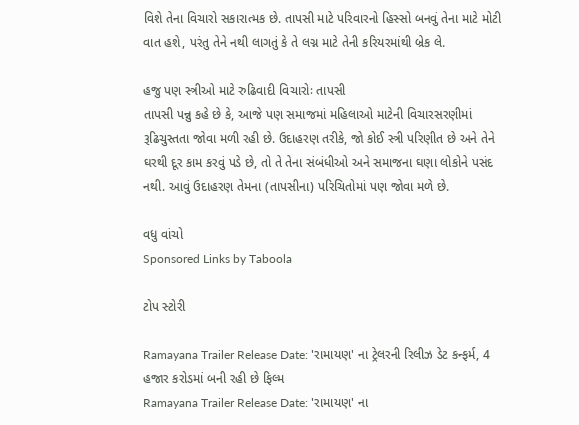વિશે તેના વિચારો સકારાત્મક છે. તાપસી માટે પરિવારનો હિસ્સો બનવું તેના માટે મોટી વાત હશે, પરંતુ તેને નથી લાગતું કે તે લગ્ન માટે તેની કરિયરમાંથી બ્રેક લે.

હજુ પણ સ્ત્રીઓ માટે રુઢિવાદી વિચારોઃ તાપસી
તાપસી પન્નુ કહે છે કે, આજે પણ સમાજમાં મહિલાઓ માટેની વિચારસરણીમાં રૂઢિચુસ્તતા જોવા મળી રહી છે. ઉદાહરણ તરીકે, જો કોઈ સ્ત્રી પરિણીત છે અને તેને ઘરથી દૂર કામ કરવું પડે છે, તો તે તેના સંબંધીઓ અને સમાજના ઘણા લોકોને પસંદ નથી. આવું ઉદાહરણ તેમના (તાપસીના) પરિચિતોમાં પણ જોવા મળે છે.

વધુ વાંચો
Sponsored Links by Taboola

ટોપ સ્ટોરી

Ramayana Trailer Release Date: 'રામાયણ' ના ટ્રેલરની રિલીઝ ડેટ કન્ફર્મ, 4 હજાર કરોડમાં બની રહી છે ફિલ્મ
Ramayana Trailer Release Date: 'રામાયણ' ના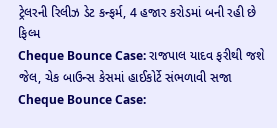ટ્રેલરની રિલીઝ ડેટ કન્ફર્મ, 4 હજાર કરોડમાં બની રહી છે ફિલ્મ
Cheque Bounce Case: રાજપાલ યાદવ ફરીથી જશે જેલ, ચેક બાઉન્સ કેસમાં હાઈકોર્ટે સંભળાવી સજા
Cheque Bounce Case: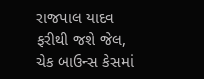રાજપાલ યાદવ ફરીથી જશે જેલ, ચેક બાઉન્સ કેસમાં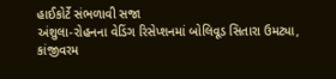હાઈકોર્ટે સંભળાવી સજા
અંશુલા-રોહનના વેડિંગ રિસેપ્શનમાં બોલિવૂડ સિતારા ઉમટ્યા, કાંજીવરમ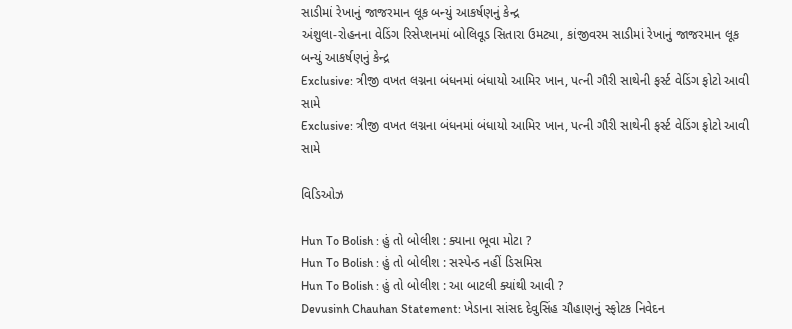સાડીમાં રેખાનું જાજરમાન લૂક બન્યું આકર્ષણનું કેન્દ્ર
અંશુલા-રોહનના વેડિંગ રિસેપ્શનમાં બોલિવૂડ સિતારા ઉમટ્યા, કાંજીવરમ સાડીમાં રેખાનું જાજરમાન લૂક બન્યું આકર્ષણનું કેન્દ્ર
Exclusive: ત્રીજી વખત લગ્નના બંધનમાં બંધાયો આમિર ખાન, પત્ની ગૌરી સાથેની ફર્સ્ટ વેડિંગ ફોટો આવી સામે
Exclusive: ત્રીજી વખત લગ્નના બંધનમાં બંધાયો આમિર ખાન, પત્ની ગૌરી સાથેની ફર્સ્ટ વેડિંગ ફોટો આવી સામે

વિડિઓઝ

Hun To Bolish : હું તો બોલીશ : ક્યાના ભૂવા મોટા ?
Hun To Bolish : હું તો બોલીશ : સસ્પેન્ડ નહીં ડિસમિસ
Hun To Bolish : હું તો બોલીશ : આ બાટલી ક્યાંથી આવી ?
Devusinh Chauhan Statement: ખેડાના સાંસદ દેવુસિંહ ચૌહાણનું સ્ફોટક નિવેદન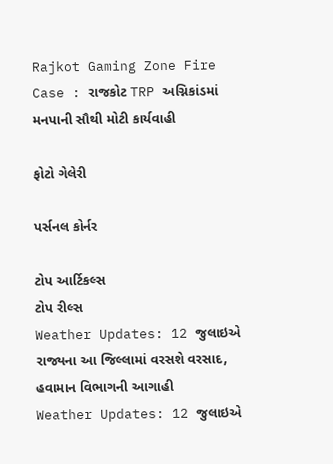Rajkot Gaming Zone Fire Case : રાજકોટ TRP અગ્નિકાંડમાં મનપાની સૌથી મોટી કાર્યવાહી

ફોટો ગેલેરી

પર્સનલ કોર્નર

ટોપ આર્ટિકલ્સ
ટોપ રીલ્સ
Weather Updates: 12 જુલાઇએ રાજ્યના આ જિલ્લામાં વરસશે વરસાદ, હવામાન વિભાગની આગાહી
Weather Updates: 12 જુલાઇએ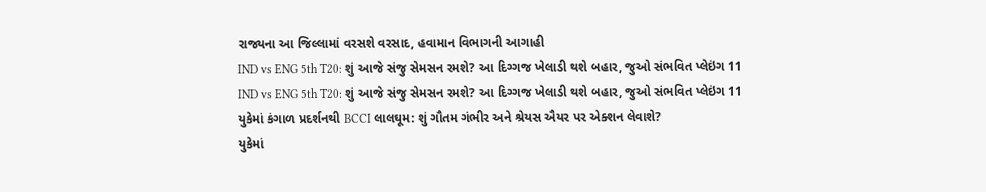રાજ્યના આ જિલ્લામાં વરસશે વરસાદ, હવામાન વિભાગની આગાહી
IND vs ENG 5th T20: શું આજે સંજુ સેમસન રમશે? આ દિગ્ગજ ખેલાડી થશે બહાર, જુઓ સંભવિત પ્લેઇંગ 11
IND vs ENG 5th T20: શું આજે સંજુ સેમસન રમશે? આ દિગ્ગજ ખેલાડી થશે બહાર, જુઓ સંભવિત પ્લેઇંગ 11
યુકેમાં કંગાળ પ્રદર્શનથી BCCI લાલઘૂમ: શું ગૌતમ ગંભીર અને શ્રેયસ ઐયર પર એક્શન લેવાશે?
યુકેમાં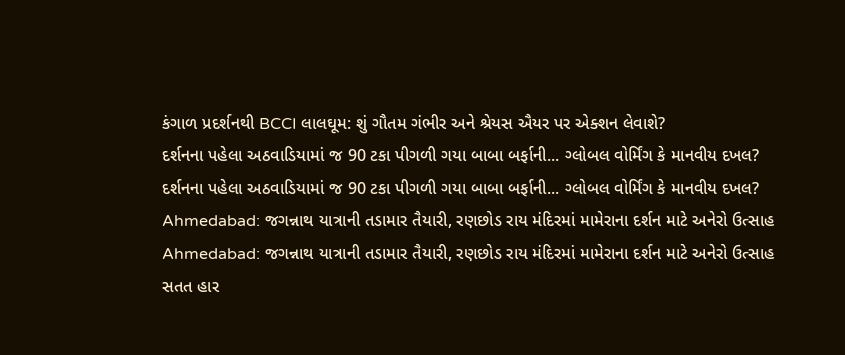કંગાળ પ્રદર્શનથી BCCI લાલઘૂમ: શું ગૌતમ ગંભીર અને શ્રેયસ ઐયર પર એક્શન લેવાશે?
દર્શનના પહેલા અઠવાડિયામાં જ 90 ટકા પીગળી ગયા બાબા બર્ફાની... ગ્લોબલ વોર્મિંગ કે માનવીય દખલ?
દર્શનના પહેલા અઠવાડિયામાં જ 90 ટકા પીગળી ગયા બાબા બર્ફાની... ગ્લોબલ વોર્મિંગ કે માનવીય દખલ?
Ahmedabad: જગન્નાથ યાત્રાની તડામાર તૈયારી, રણછોડ રાય મંદિરમાં મામેરાના દર્શન માટે અનેરો ઉત્સાહ
Ahmedabad: જગન્નાથ યાત્રાની તડામાર તૈયારી, રણછોડ રાય મંદિરમાં મામેરાના દર્શન માટે અનેરો ઉત્સાહ
સતત હાર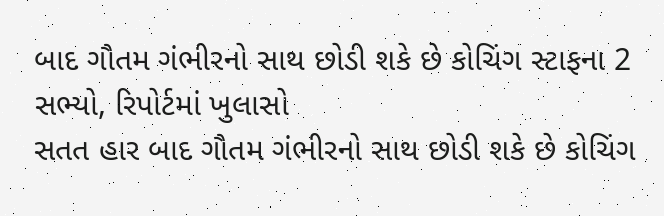બાદ ગૌતમ ગંભીરનો સાથ છોડી શકે છે કોચિંગ સ્ટાફના 2 સભ્યો, રિપોર્ટમાં ખુલાસો
સતત હાર બાદ ગૌતમ ગંભીરનો સાથ છોડી શકે છે કોચિંગ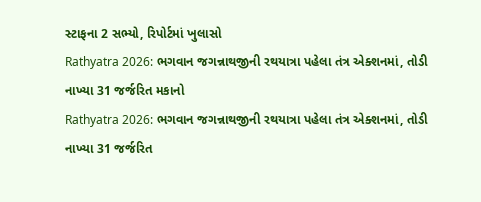સ્ટાફના 2 સભ્યો, રિપોર્ટમાં ખુલાસો
Rathyatra 2026: ભગવાન જગન્નાથજીની રથયાત્રા પહેલા તંત્ર એક્શનમાં, તોડી નાખ્યા 31 જર્જરિત મકાનો
Rathyatra 2026: ભગવાન જગન્નાથજીની રથયાત્રા પહેલા તંત્ર એક્શનમાં, તોડી નાખ્યા 31 જર્જરિત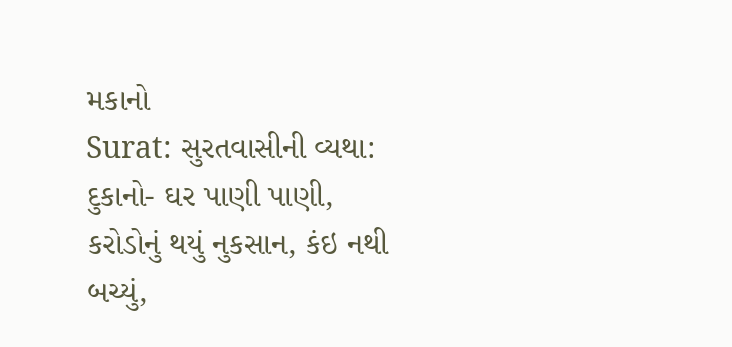મકાનો
Surat: સુરતવાસીની વ્યથા: દુકાનો- ઘર પાણી પાણી, કરોડોનું થયું નુકસાન, કંઇ નથી બચ્યું,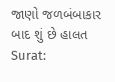જાણો જળબંબાકાર બાદ શું છે હાલત
Surat: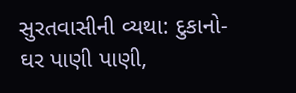સુરતવાસીની વ્યથા: દુકાનો- ઘર પાણી પાણી,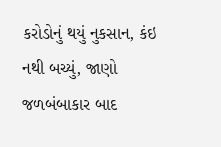કરોડોનું થયું નુકસાન, કંઇ નથી બચ્યું, જાણો જળબંબાકાર બાદ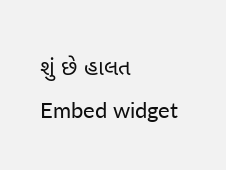શું છે હાલત
Embed widget